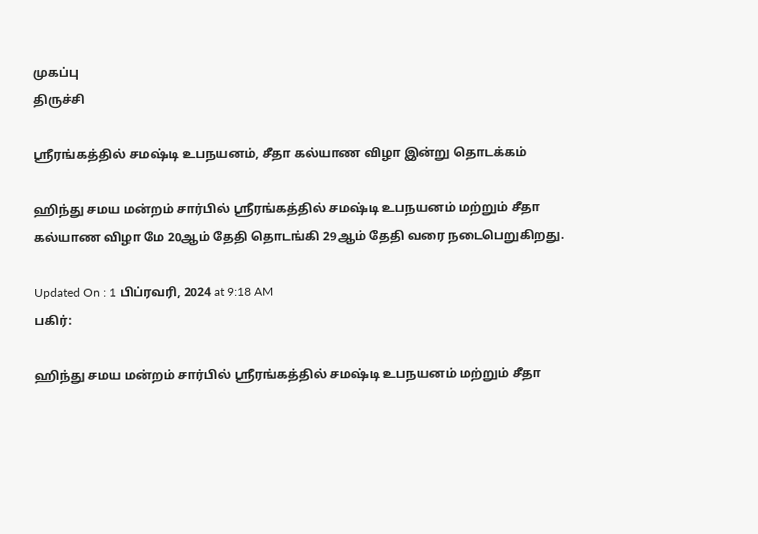முகப்பு
திருச்சி

ஸ்ரீரங்கத்தில் சமஷ்டி உபநயனம், சீதா கல்யாண விழா இன்று தொடக்கம்

ஹிந்து சமய மன்றம் சார்பில் ஸ்ரீரங்கத்தில் சமஷ்டி உபநயனம் மற்றும் சீதா கல்யாண விழா மே 20ஆம் தேதி தொடங்கி 29ஆம் தேதி வரை நடைபெறுகிறது.

Updated On : 1 பிப்ரவரி, 2024 at 9:18 AM
பகிர்:

ஹிந்து சமய மன்றம் சார்பில் ஸ்ரீரங்கத்தில் சமஷ்டி உபநயனம் மற்றும் சீதா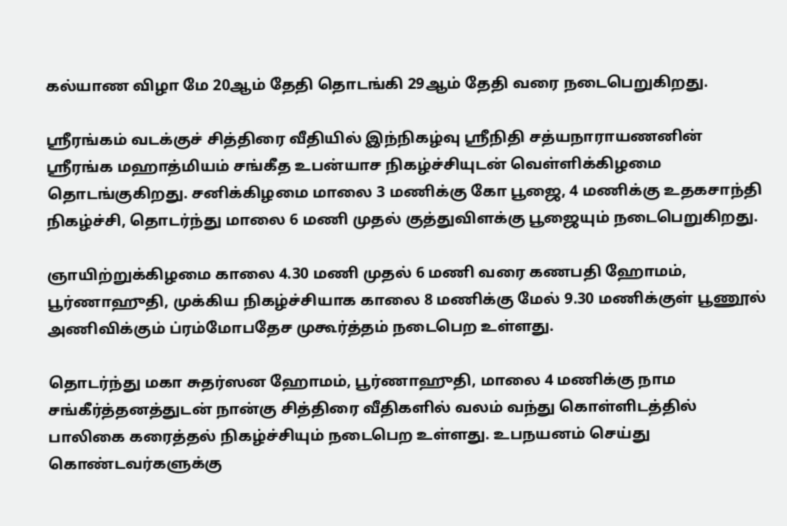கல்யாண விழா மே 20ஆம் தேதி தொடங்கி 29ஆம் தேதி வரை நடைபெறுகிறது.

ஸ்ரீரங்கம் வடக்குச் சித்திரை வீதியில் இந்நிகழ்வு ஸ்ரீநிதி சத்யநாராயணனின் ஸ்ரீரங்க மஹாத்மியம் சங்கீத உபன்யாச நிகழ்ச்சியுடன் வெள்ளிக்கிழமை தொடங்குகிறது. சனிக்கிழமை மாலை 3 மணிக்கு கோ பூஜை, 4 மணிக்கு உதகசாந்தி நிகழ்ச்சி, தொடர்ந்து மாலை 6 மணி முதல் குத்துவிளக்கு பூஜையும் நடைபெறுகிறது.

ஞாயிற்றுக்கிழமை காலை 4.30 மணி முதல் 6 மணி வரை கணபதி ஹோமம், பூர்ணாஹுதி, முக்கிய நிகழ்ச்சியாக காலை 8 மணிக்கு மேல் 9.30 மணிக்குள் பூணூல் அணிவிக்கும் ப்ரம்மோபதேச முகூர்த்தம் நடைபெற உள்ளது.

தொடர்ந்து மகா சுதர்ஸன ஹோமம், பூர்ணாஹுதி, மாலை 4 மணிக்கு நாம சங்கீர்த்தனத்துடன் நான்கு சித்திரை வீதிகளில் வலம் வந்து கொள்ளிடத்தில் பாலிகை கரைத்தல் நிகழ்ச்சியும் நடைபெற உள்ளது. உபநயனம் செய்து கொண்டவர்களுக்கு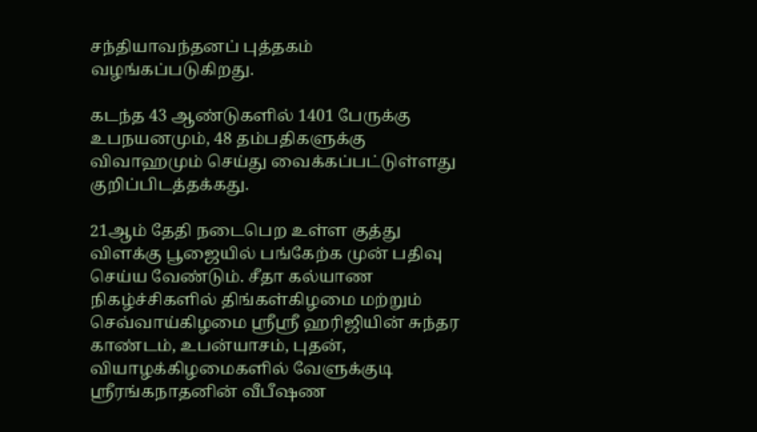சந்தியாவந்தனப் புத்தகம் வழங்கப்படுகிறது.

கடந்த 43 ஆண்டுகளில் 1401 பேருக்கு உபநயனமும், 48 தம்பதிகளுக்கு விவாஹமும் செய்து வைக்கப்பட்டுள்ளது குறிப்பிடத்தக்கது.

21ஆம் தேதி நடைபெற உள்ள குத்து விளக்கு பூஜையில் பங்கேற்க முன் பதிவு செய்ய வேண்டும். சீதா கல்யாண நிகழ்ச்சிகளில் திங்கள்கிழமை மற்றும் செவ்வாய்கிழமை ஸ்ரீஸ்ரீ ஹரிஜியின் சுந்தர காண்டம், உபன்யாசம், புதன், வியாழக்கிழமைகளில் வேளுக்குடி ஸ்ரீரங்கநாதனின் வீபீஷண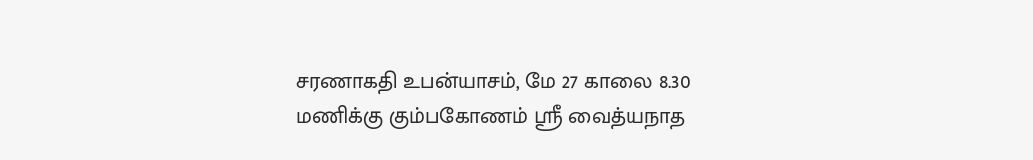சரணாகதி உபன்யாசம், மே 27 காலை 8.30 மணிக்கு கும்பகோணம் ஸ்ரீ வைத்யநாத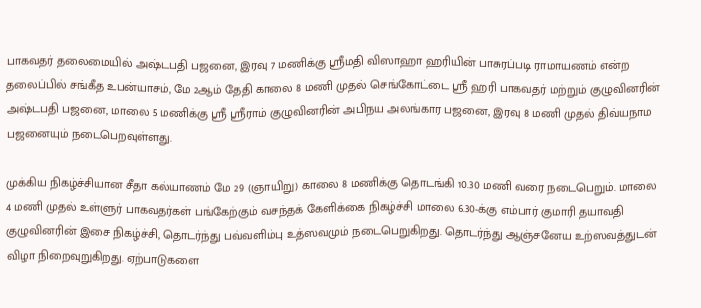பாகவதர் தலைமையில் அஷ்டபதி பஜனை, இரவு 7 மணிக்கு ஸ்ரீமதி விஸாஹா ஹரியின் பாசுரப்படி ராமாயணம் என்ற தலைப்பில் சங்கீத உபன்யாசம், மே 2ஆம் தேதி காலை 8 மணி முதல் செங்கோட்டை ஸ்ரீ ஹரி பாகவதர் மற்றும் குழுவினரின் அஷ்டபதி பஜனை, மாலை 5 மணிக்கு ஸ்ரீ ஸ்ரீராம் குழுவினரின் அபிநய அலங்கார பஜனை, இரவு 8 மணி முதல் திவ்யநாம பஜனையும் நடைபெறவுள்ளது.

முக்கிய நிகழ்ச்சியான சீதா கல்யாணம் மே 29 (ஞாயிறு) காலை 8 மணிக்கு தொடங்கி 10.30 மணி வரை நடைபெறும். மாலை 4 மணி முதல் உள்ளுர் பாகவதர்கள் பங்கேற்கும் வசந்தக் கேளிக்கை நிகழ்ச்சி மாலை 6.30-க்கு எம்பார் குமாரி தயாவதி குழுவினரின் இசை நிகழ்ச்சி, தொடர்ந்து பவ்வளிம்பு உத்ஸவமும் நடைபெறுகிறது. தொடர்ந்து ஆஞ்சனேய உற்ஸவத்துடன் விழா நிறைவுறுகிறது. ஏற்பாடுகளை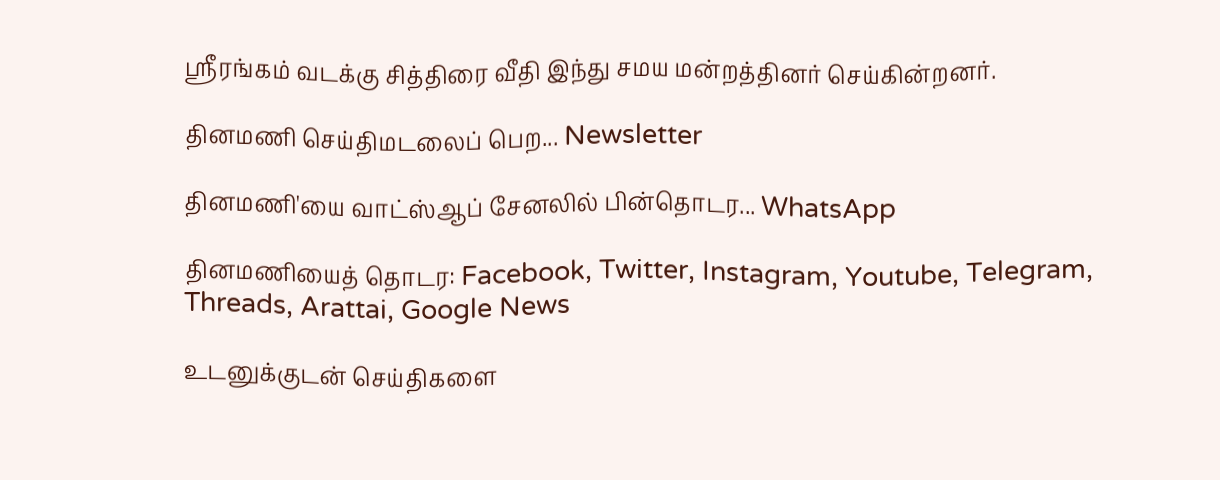ஸ்ரீரங்கம் வடக்கு சித்திரை வீதி இந்து சமய மன்றத்தினர் செய்கின்றனர்.

தினமணி செய்திமடலைப் பெற... Newsletter

தினமணி'யை வாட்ஸ்ஆப் சேனலில் பின்தொடர... WhatsApp

தினமணியைத் தொடர: Facebook, Twitter, Instagram, Youtube, Telegram, Threads, Arattai, Google News

உடனுக்குடன் செய்திகளை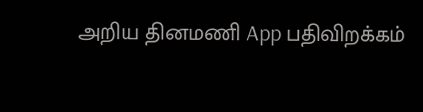அறிய தினமணி App பதிவிறக்கம்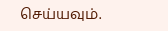செய்யவும்.